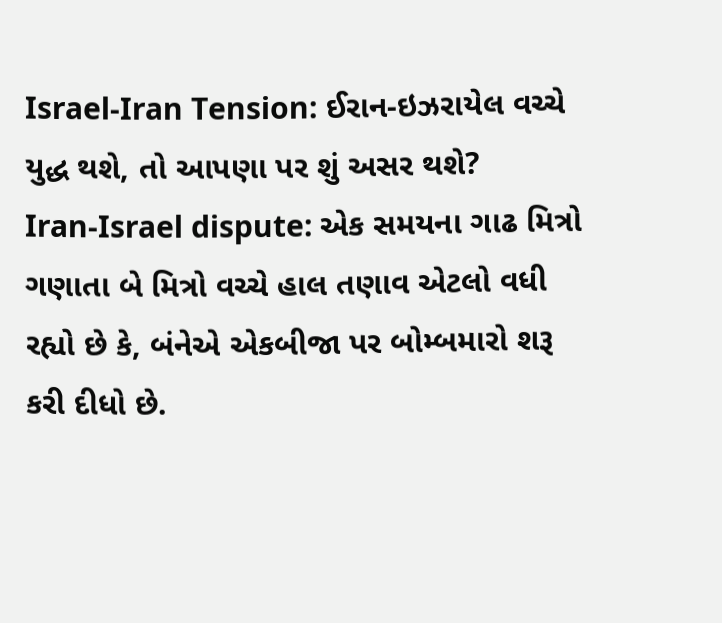Israel-Iran Tension: ઈરાન-ઇઝરાયેલ વચ્ચે યુદ્ધ થશે, તો આપણા પર શું અસર થશે?
Iran-Israel dispute: એક સમયના ગાઢ મિત્રો ગણાતા બે મિત્રો વચ્ચે હાલ તણાવ એટલો વધી રહ્યો છે કે, બંનેએ એકબીજા પર બોમ્બમારો શરૂ કરી દીધો છે.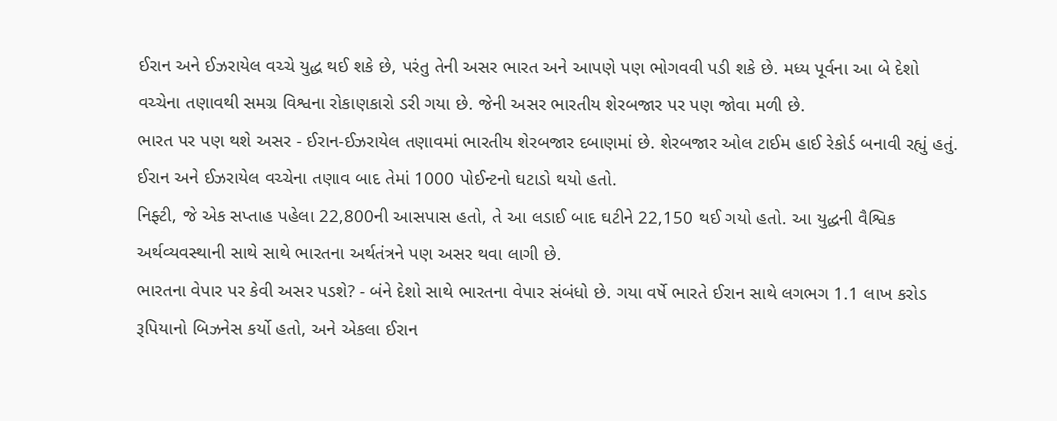ઈરાન અને ઈઝરાયેલ વચ્ચે યુદ્ધ થઈ શકે છે, પરંતુ તેની અસર ભારત અને આપણે પણ ભોગવવી પડી શકે છે. મધ્ય પૂર્વના આ બે દેશો વચ્ચેના તણાવથી સમગ્ર વિશ્વના રોકાણકારો ડરી ગયા છે. જેની અસર ભારતીય શેરબજાર પર પણ જોવા મળી છે.
ભારત પર પણ થશે અસર - ઈરાન-ઈઝરાયેલ તણાવમાં ભારતીય શેરબજાર દબાણમાં છે. શેરબજાર ઓલ ટાઈમ હાઈ રેકોર્ડ બનાવી રહ્યું હતું. ઈરાન અને ઈઝરાયેલ વચ્ચેના તણાવ બાદ તેમાં 1000 પોઈન્ટનો ઘટાડો થયો હતો.
નિફ્ટી, જે એક સપ્તાહ પહેલા 22,800ની આસપાસ હતો, તે આ લડાઈ બાદ ઘટીને 22,150 થઈ ગયો હતો. આ યુદ્ધની વૈશ્વિક અર્થવ્યવસ્થાની સાથે સાથે ભારતના અર્થતંત્રને પણ અસર થવા લાગી છે.
ભારતના વેપાર પર કેવી અસર પડશે? - બંને દેશો સાથે ભારતના વેપાર સંબંધો છે. ગયા વર્ષે ભારતે ઈરાન સાથે લગભગ 1.1 લાખ કરોડ રૂપિયાનો બિઝનેસ કર્યો હતો, અને એકલા ઈરાન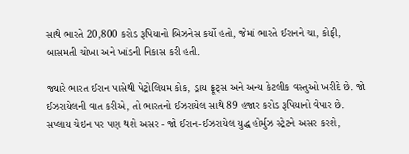સાથે ભારતે 20,800 કરોડ રૂપિયાનો બિઝનેસ કર્યો હતો, જેમાં ભારતે ઈરાનને ચા, કોફી, બાસમતી ચોખા અને ખાંડની નિકાસ કરી હતી.

જ્યારે ભારત ઈરાન પાસેથી પેટ્રોલિયમ કોક, ડ્રાય ફ્રૂટ્સ અને અન્ય કેટલીક વસ્તુઓ ખરીદે છે. જો ઈઝરાયેલની વાત કરીએ, તો ભારતનો ઈઝરાયેલ સાથે 89 હજાર કરોડ રૂપિયાનો વેપાર છે.
સપ્લાય ચેઇન પર પણ થશે અસર - જો ઈરાન-ઈઝરાયેલ યુદ્ધ હોર્મુઝ સ્ટ્રેટને અસર કરશે,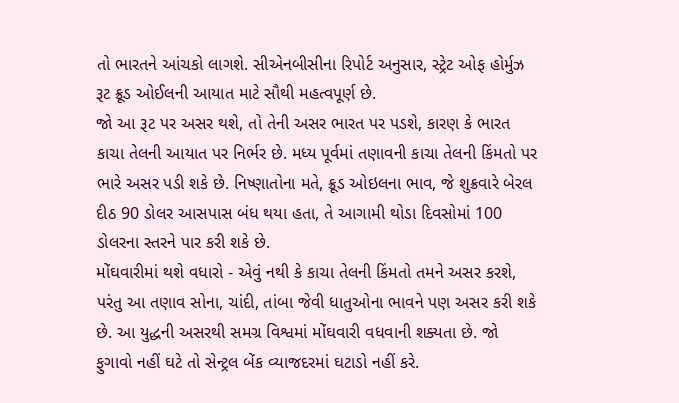તો ભારતને આંચકો લાગશે. સીએનબીસીના રિપોર્ટ અનુસાર, સ્ટ્રેટ ઓફ હોર્મુઝ રૂટ ક્રૂડ ઓઈલની આયાત માટે સૌથી મહત્વપૂર્ણ છે.
જો આ રૂટ પર અસર થશે, તો તેની અસર ભારત પર પડશે, કારણ કે ભારત કાચા તેલની આયાત પર નિર્ભર છે. મધ્ય પૂર્વમાં તણાવની કાચા તેલની કિંમતો પર ભારે અસર પડી શકે છે. નિષ્ણાતોના મતે, ક્રૂડ ઓઇલના ભાવ, જે શુક્રવારે બેરલ દીઠ 90 ડોલર આસપાસ બંધ થયા હતા, તે આગામી થોડા દિવસોમાં 100 ડોલરના સ્તરને પાર કરી શકે છે.
મોંઘવારીમાં થશે વધારો - એવું નથી કે કાચા તેલની કિંમતો તમને અસર કરશે, પરંતુ આ તણાવ સોના, ચાંદી, તાંબા જેવી ધાતુઓના ભાવને પણ અસર કરી શકે છે. આ યુદ્ધની અસરથી સમગ્ર વિશ્વમાં મોંઘવારી વધવાની શક્યતા છે. જો ફુગાવો નહીં ઘટે તો સેન્ટ્રલ બેંક વ્યાજદરમાં ઘટાડો નહીં કરે.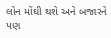લોન મોંઘી થશે અને બજારને પણ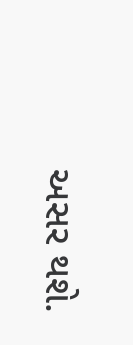અસર થશે.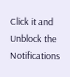Click it and Unblock the Notifications